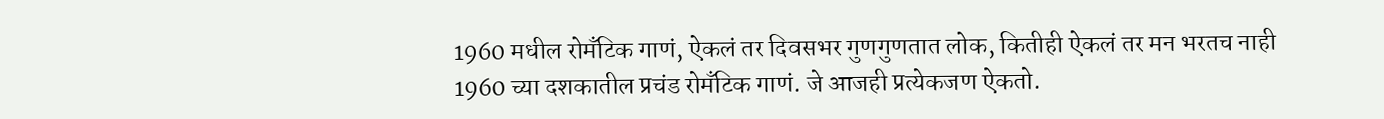1960 मधील रोमँटिक गाणं, ऐकलं तर दिवसभर गुणगुणतात लोक, कितीही ऐकलं तर मन भरतच नाही
1960 च्या दशकातील प्रचंड रोमँटिक गाणं. जे आजही प्रत्येकजण ऐकतो.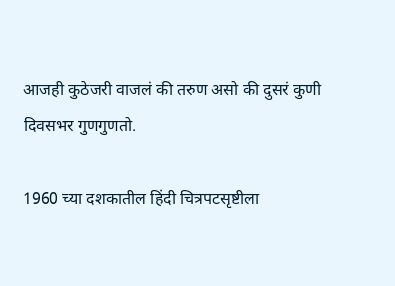आजही कुठेजरी वाजलं की तरुण असो की दुसरं कुणी दिवसभर गुणगुणतो.

1960 च्या दशकातील हिंदी चित्रपटसृष्टीला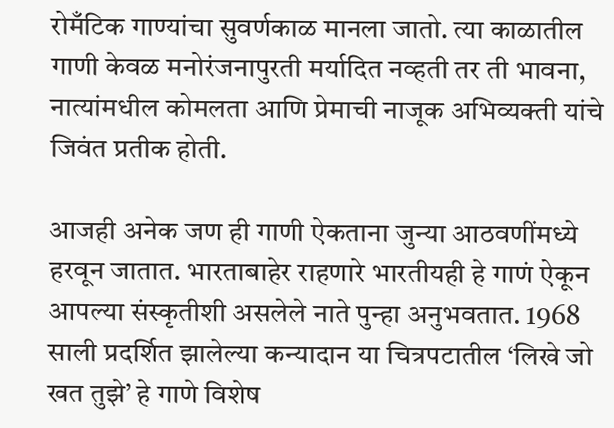रोमँटिक गाण्यांचा सुवर्णकाळ मानला जातो. त्या काळातील गाणी केवळ मनोरंजनापुरती मर्यादित नव्हती तर ती भावना, नात्यांमधील कोमलता आणि प्रेमाची नाजूक अभिव्यक्ती यांचे जिवंत प्रतीक होती.

आजही अनेक जण ही गाणी ऐकताना जुन्या आठवणींमध्ये हरवून जातात. भारताबाहेर राहणारे भारतीयही हे गाणं ऐकून आपल्या संस्कृतीशी असलेले नाते पुन्हा अनुभवतात. 1968 साली प्रदर्शित झालेल्या कन्यादान या चित्रपटातील ‘लिखे जो खत तुझे’ हे गाणे विशेष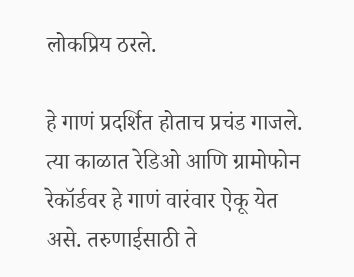लोकप्रिय ठरले.

हे गाणं प्रदर्शित होताच प्रचंड गाजले. त्या काळात रेडिओ आणि ग्रामोफोन रेकॉर्डवर हे गाणं वारंवार ऐकू येत असे. तरुणाईसाठी ते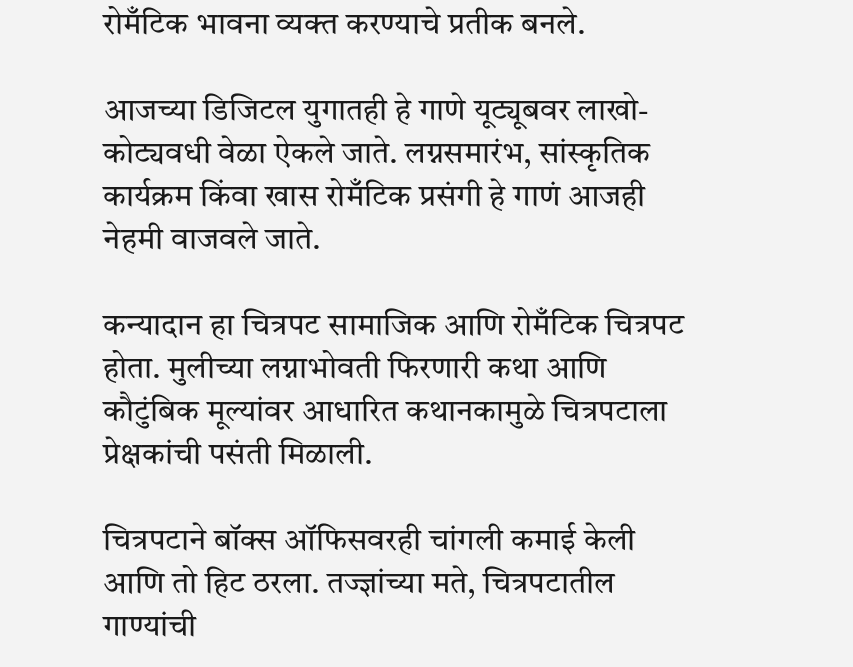रोमँटिक भावना व्यक्त करण्याचे प्रतीक बनले.

आजच्या डिजिटल युगातही हे गाणे यूट्यूबवर लाखो-कोट्यवधी वेळा ऐकले जाते. लग्नसमारंभ, सांस्कृतिक कार्यक्रम किंवा खास रोमँटिक प्रसंगी हे गाणं आजही नेहमी वाजवले जाते.

कन्यादान हा चित्रपट सामाजिक आणि रोमँटिक चित्रपट होता. मुलीच्या लग्नाभोवती फिरणारी कथा आणि कौटुंबिक मूल्यांवर आधारित कथानकामुळे चित्रपटाला प्रेक्षकांची पसंती मिळाली.

चित्रपटाने बॉक्स ऑफिसवरही चांगली कमाई केली आणि तो हिट ठरला. तज्ज्ञांच्या मते, चित्रपटातील गाण्यांची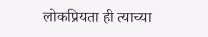लोकप्रियता ही त्याच्या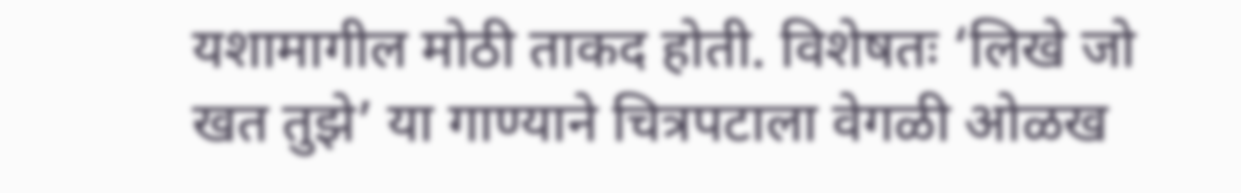यशामागील मोठी ताकद होती. विशेषतः ‘लिखे जो खत तुझे’ या गाण्याने चित्रपटाला वेगळी ओळख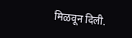मिळवून दिली.